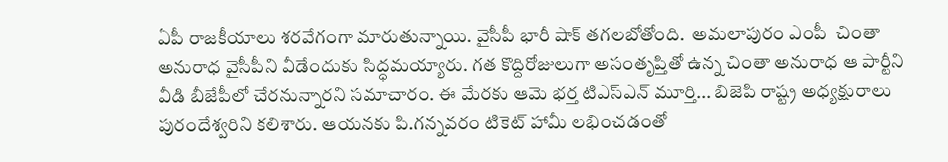ఏపీ రాజకీయాలు శరవేగంగా మారుతున్నాయి. వైసీపీ భారీ షాక్ తగలబోతోంది.  అమలాపురం ఎంపీ  చింతా అనురాధ వైసీపీని వీడేందుకు సిద్ధమయ్యారు. గత కొద్దిరోజులుగా అసంతృప్తితో ఉన్న చింతా అనురాధ ఆ పార్టీని వీడి బీజేపీలో చేరనున్నారని సమాచారం. ఈ మేరకు ఆమె భర్త టిఎస్ఎన్ మూర్తి... బిజెపి రాష్ట్ర అధ్యక్షురాలు పురందేశ్వరిని కలిశారు. ఆయనకు పి.గన్నవరం టికెట్ హామీ లభించడంతో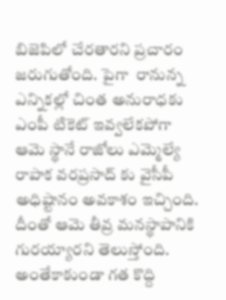బిజెపిలో చేరతారని ప్రచారం జరుగుతోంది. పైగా  రానున్న ఎన్నికల్లో చింత అనురాధకు ఎంపీ టికెట్ ఇవ్వలేకపోగా ఆమె స్థానే రాజోలు ఎమ్మెల్యే రాపాక వరప్రసాద్ కు వైసీపీ అధిష్టానం అవకాశం ఇచ్చింది. దీంతో ఆమె తీవ్ర మనస్థాపానికి గురయ్యారని తెలుస్తోంది.  అంతేకాకుండా గత కొద్ది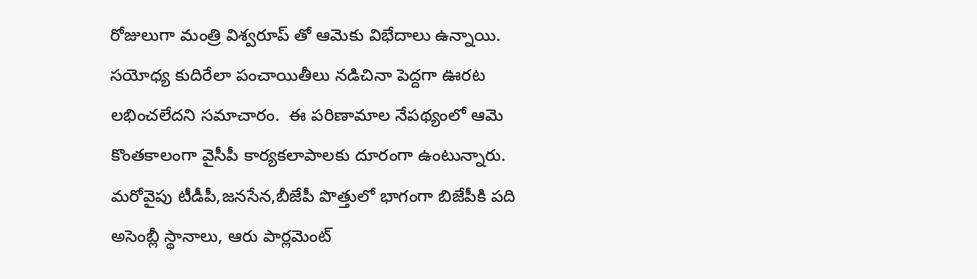రోజులుగా మంత్రి విశ్వరూప్ తో ఆమెకు విభేదాలు ఉన్నాయి. సయోధ్య కుదిరేలా పంచాయితీలు నడిచినా పెద్దగా ఊరట లభించలేదని సమాచారం.  ఈ పరిణామాల నేపథ్యంలో ఆమె కొంతకాలంగా వైసీపీ కార్యకలాపాలకు దూరంగా ఉంటున్నారు. మరోవైపు టీడీపీ,జనసేన,బీజేపీ పొత్తులో భాగంగా బిజేపీకి పది అసెంబ్లీ స్థానాలు, ఆరు పార్లమెంట్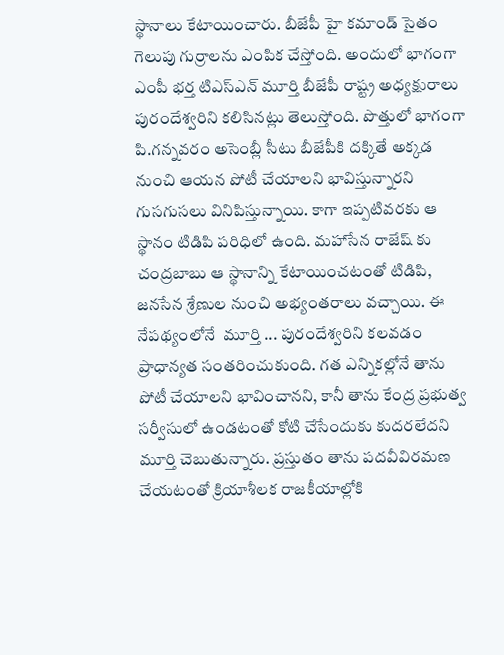స్థానాలు కేటాయించారు. బీజేపీ హై కమాండ్ సైతం గెలుపు గుర్రాలను ఎంపిక చేస్తోంది. అందులో భాగంగా ఎంపీ భర్త టిఎస్ఎన్ మూర్తి బీజేపీ రాష్ట్ర అధ్యక్షురాలు పురందేశ్వరిని కలిసినట్లు తెలుస్తోంది. పొత్తులో భాగంగా పి.గన్నవరం అసెంబ్లీ సీటు బీజేపీకి దక్కితే అక్కడ నుంచి ఆయన పోటీ చేయాలని భావిస్తున్నారని గుసగుసలు వినిపిస్తున్నాయి. కాగా ఇప్పటివరకు ఆ స్థానం టిడిపి పరిధిలో ఉంది. మహాసేన రాజేష్ కు చంద్రబాబు ఆ స్థానాన్ని కేటాయించటంతో టిడిపి, జనసేన శ్రేణుల నుంచి అభ్యంతరాలు వచ్చాయి. ఈ నేపథ్యంలోనే  మూర్తి ... పురందేశ్వరిని కలవడం ప్రాధాన్యత సంతరించుకుంది. గత ఎన్నికల్లోనే తాను పోటీ చేయాలని భావించానని, కానీ తాను కేంద్ర ప్రభుత్వ సర్వీసులో ఉండటంతో కోటి చేసేందుకు కుదరలేదని మూర్తి చెబుతున్నారు. ప్రస్తుతం తాను పదవీవిరమణ చేయటంతో క్రియాశీలక రాజకీయాల్లోకి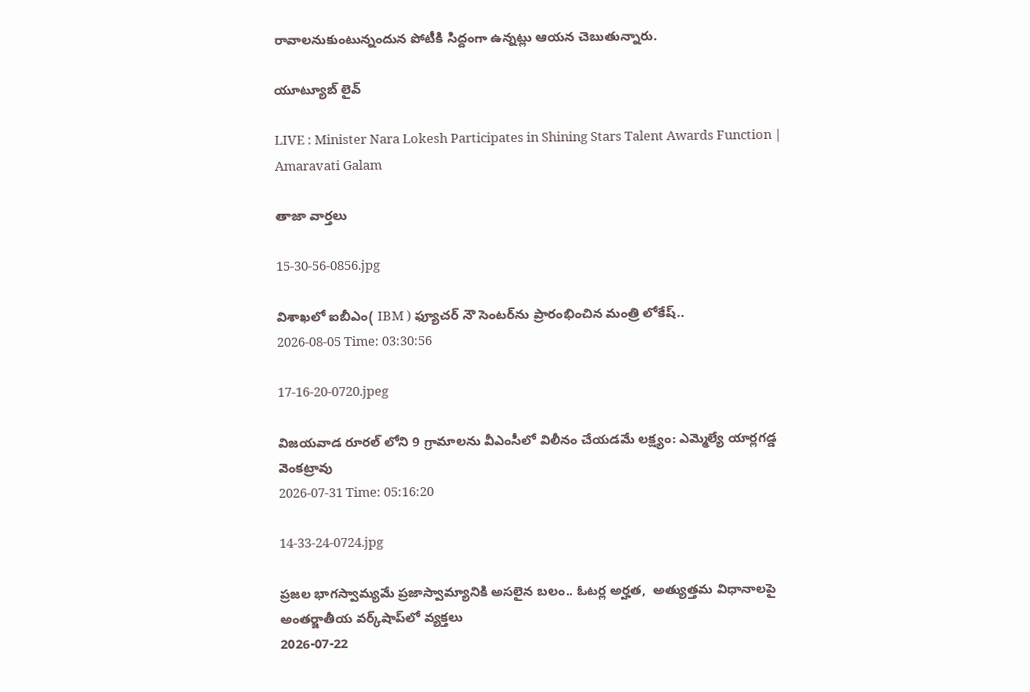రావాలనుకుంటున్నందున పోటీకి సిద్దంగా ఉన్నట్లు ఆయన చెబుతున్నారు.

యూట్యూబ్ లైవ్

LIVE : Minister Nara Lokesh Participates in Shining Stars Talent Awards Function | Amaravati Galam

తాజా వార్తలు

15-30-56-0856.jpg

విశాఖలో ఐబీఎం( IBM ) ఫ్యూచర్ నౌ సెంటర్‌ను ప్రారంభించిన మంత్రి లోకేష్..
2026-08-05 Time: 03:30:56

17-16-20-0720.jpeg

విజయవాడ రూరల్ లోని 9 గ్రామాలను వీఎంసీలో విలీనం చేయడమే లక్ష్యం: ఎమ్మెల్యే యార్లగడ్డ వెంకట్రావు
2026-07-31 Time: 05:16:20

14-33-24-0724.jpg

ప్ర‌జ‌ల భాగ‌స్వామ్య‌మే ప్రజాస్వామ్యానికి అస‌లైన బ‌లం.. ఓట‌ర్ల అర్హ‌త‌,  అత్యుత్త‌మ విధానాల‌పై అంతర్జాతీయ వ‌ర్క్‌షాప్‌లో వ్యక్తలు
2026-07-22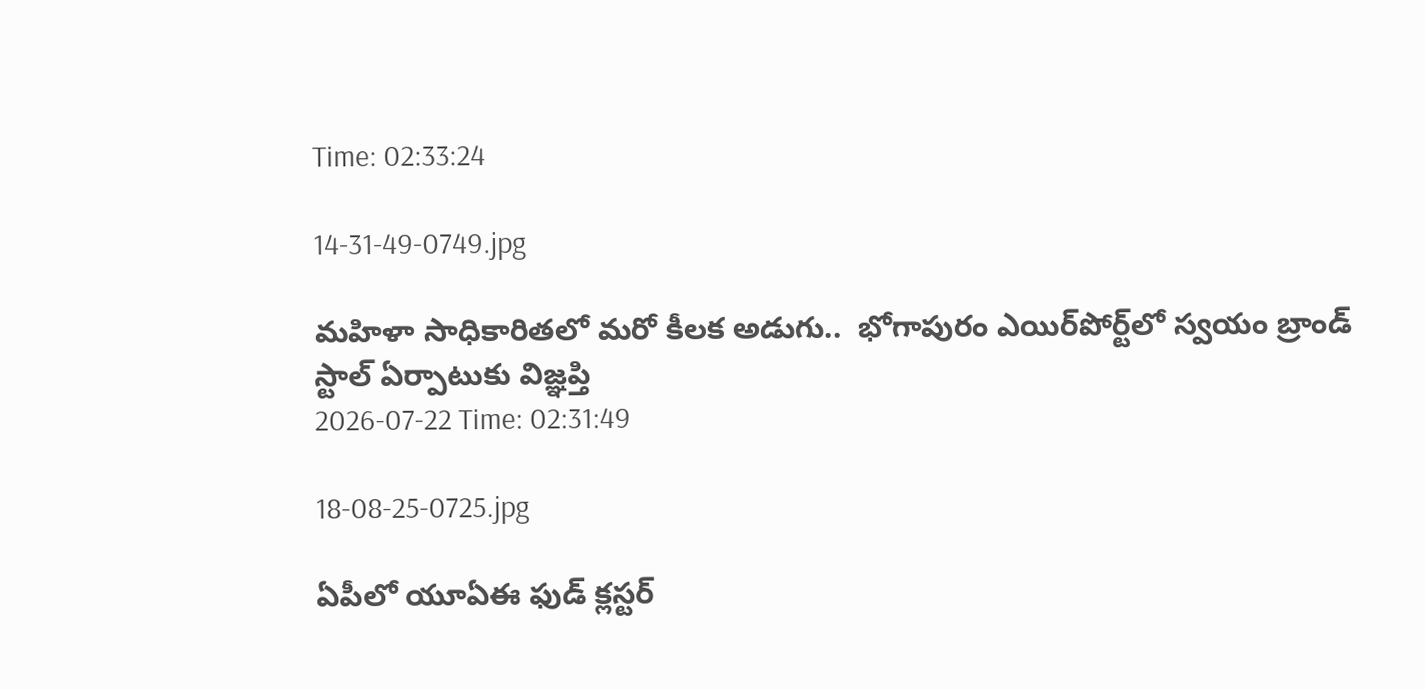Time: 02:33:24

14-31-49-0749.jpg

మ‌హిళా సాధికారిత‌లో మ‌రో కీల‌క అడుగు..  భోగాపురం ఎయిర్‌పోర్ట్‌లో స్వ‌యం బ్రాండ్ స్టాల్ ఏర్పాటుకు విజ్ఞ‌ప్తి
2026-07-22 Time: 02:31:49

18-08-25-0725.jpg

ఏపీలో యూఏఈ ఫుడ్ క్లస్టర్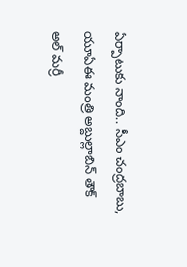ఏర్పాటుకు నాంది.. సీఎం చంద్రబాబు, యూఏఈ మంత్రి అబ్దుల్లాబిన్ తౌక్ అల్ మర్రీ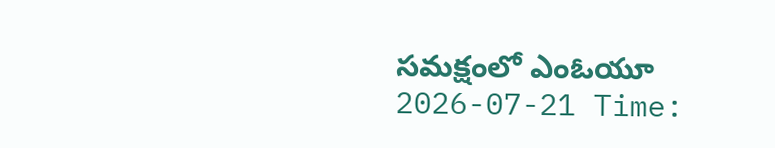సమక్షంలో ఎంఓయూ
2026-07-21 Time: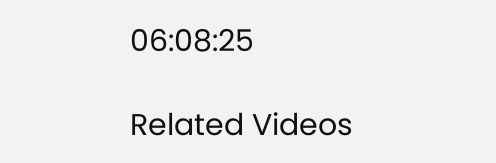06:08:25

Related Videos